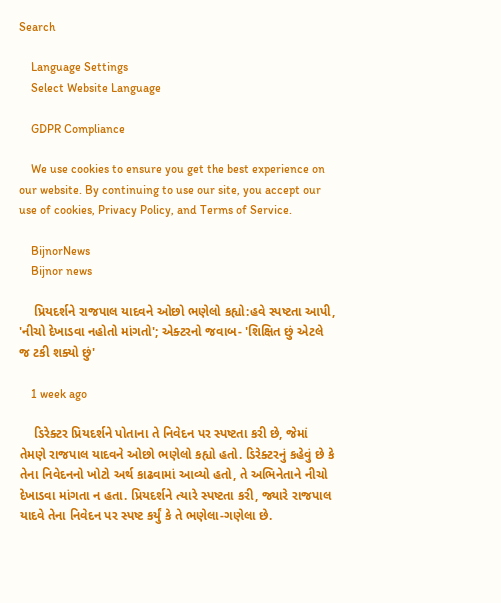Search

    Language Settings
    Select Website Language

    GDPR Compliance

    We use cookies to ensure you get the best experience on our website. By continuing to use our site, you accept our use of cookies, Privacy Policy, and Terms of Service.

    BijnorNews
    Bijnor news

    પ્રિયદર્શને રાજપાલ યાદવને ઓછો ભણેલો કહ્યો:હવે સ્પષ્ટતા આપી, 'નીચો દેખાડવા નહોતો માંગતો'; એક્ટરનો જવાબ- 'શિક્ષિત છું એટલે જ ટકી શક્યો છું'

    1 week ago

    ડિરેક્ટર પ્રિયદર્શને પોતાના તે નિવેદન પર સ્પષ્ટતા કરી છે, જેમાં તેમણે રાજપાલ યાદવને ઓછો ભણેલો કહ્યો હતો. ડિરેક્ટરનું કહેવું છે કે તેના નિવેદનનો ખોટો અર્થ કાઢવામાં આવ્યો હતો, તે અભિનેતાને નીચો દેખાડવા માંગતા ન હતા. પ્રિયદર્શને ત્યારે સ્પષ્ટતા કરી, જ્યારે રાજપાલ યાદવે તેના નિવેદન પર સ્પષ્ટ કર્યું કે તે ભણેલા-ગણેલા છે.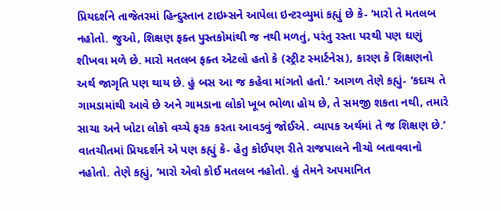પ્રિયદર્શને તાજેતરમાં હિન્દુસ્તાન ટાઇમ્સને આપેલા ઇન્ટરવ્યુમાં કહ્યું છે કે- ‘મારો તે મતલબ નહોતો. જુઓ, શિક્ષણ ફક્ત પુસ્તકોમાંથી જ નથી મળતું, પરંતુ રસ્તા પરથી પણ ઘણું શીખવા મળે છે. મારો મતલબ ફક્ત એટલો હતો કે (સ્ટ્રીટ સ્માર્ટનેસ), કારણ કે શિક્ષણનો અર્થ જાગૃતિ પણ થાય છે. હું બસ આ જ કહેવા માંગતો હતો.’ આગળ તેણે કહ્યું- ‘કદાચ તે ગામડામાંથી આવે છે અને ગામડાના લોકો ખૂબ ભોળા હોય છે, તે સમજી શકતા નથી, તમારે સાચા અને ખોટા લોકો વચ્ચે ફરક કરતા આવડવું જોઈએ. વ્યાપક અર્થમાં તે જ શિક્ષણ છે.’ વાતચીતમાં પ્રિયદર્શને એ પણ કહ્યું કે- હેતુ કોઈપણ રીતે રાજપાલને નીચો બતાવવાનો નહોતો. તેણે કહ્યું, ‘મારો એવો કોઈ મતલબ નહોતો. હું તેમને અપમાનિત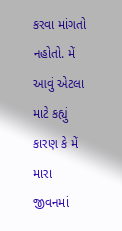કરવા માંગતો નહોતો. મેં આવું એટલા માટે કહ્યું કારણ કે મેં મારા જીવનમાં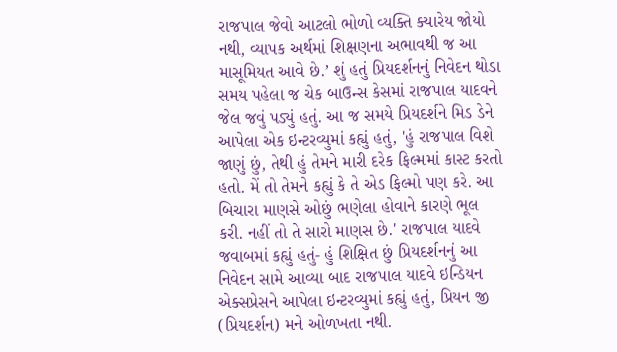રાજપાલ જેવો આટલો ભોળો વ્યક્તિ ક્યારેય જોયો નથી, વ્યાપક અર્થમાં શિક્ષણના અભાવથી જ આ માસૂમિયત આવે છે.’ શું હતું પ્રિયદર્શનનું નિવેદન થોડા સમય પહેલા જ ચેક બાઉન્સ કેસમાં રાજપાલ યાદવને જેલ જવું પડ્યું હતું. આ જ સમયે પ્રિયદર્શને મિડ ડેને આપેલા એક ઇન્ટરવ્યુમાં કહ્યું હતું, 'હું રાજપાલ વિશે જાણું છું, તેથી હું તેમને મારી દરેક ફિલ્મમાં કાસ્ટ કરતો હતો. મેં તો તેમને કહ્યું કે તે એડ ફિલ્મો પણ કરે. આ બિચારા માણસે ઓછું ભણેલા હોવાને કારણે ભૂલ કરી. નહીં તો તે સારો માણસ છે.' રાજપાલ યાદવે જવાબમાં કહ્યું હતું- હું શિક્ષિત છું પ્રિયદર્શનનું આ નિવેદન સામે આવ્યા બાદ રાજપાલ યાદવે ઇન્ડિયન એક્સપ્રેસને આપેલા ઇન્ટરવ્યુમાં કહ્યું હતું, પ્રિયન જી (પ્રિયદર્શન) મને ઓળખતા નથી.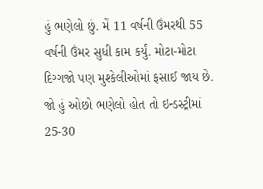હું ભણેલો છું. મેં 11 વર્ષની ઉંમરથી 55 વર્ષની ઉંમર સુધી કામ કર્યું. મોટા-મોટા દિગ્ગજો પણ મુશ્કેલીઓમાં ફસાઈ જાય છે. જો હું ઓછો ભણેલો હોત તો ઇન્ડસ્ટ્રીમાં 25-30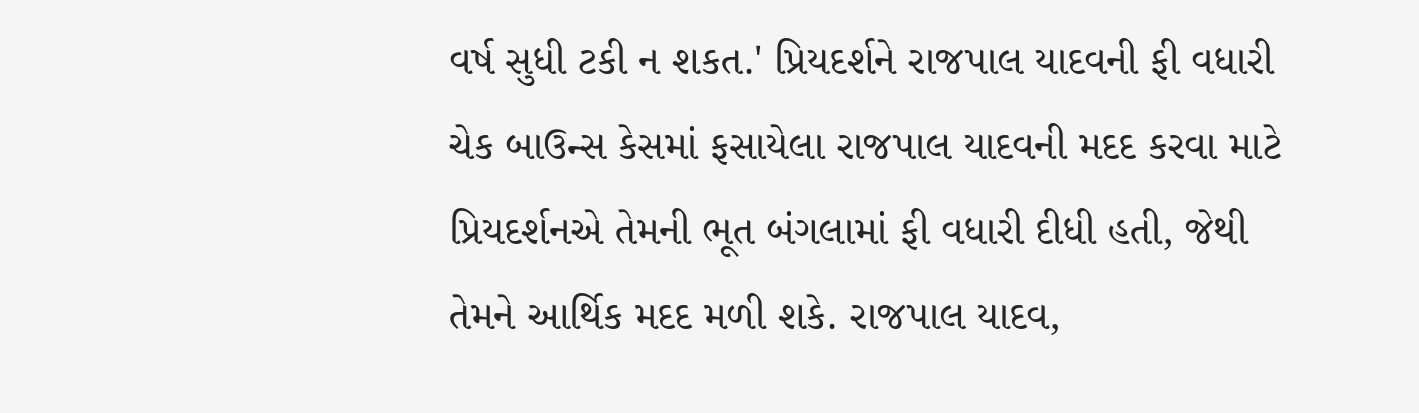વર્ષ સુધી ટકી ન શકત.' પ્રિયદર્શને રાજપાલ યાદવની ફી વધારી ચેક બાઉન્સ કેસમાં ફસાયેલા રાજપાલ યાદવની મદદ કરવા માટે પ્રિયદર્શનએ તેમની ભૂત બંગલામાં ફી વધારી દીધી હતી, જેથી તેમને આર્થિક મદદ મળી શકે. રાજપાલ યાદવ,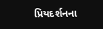પ્રિયદર્શનના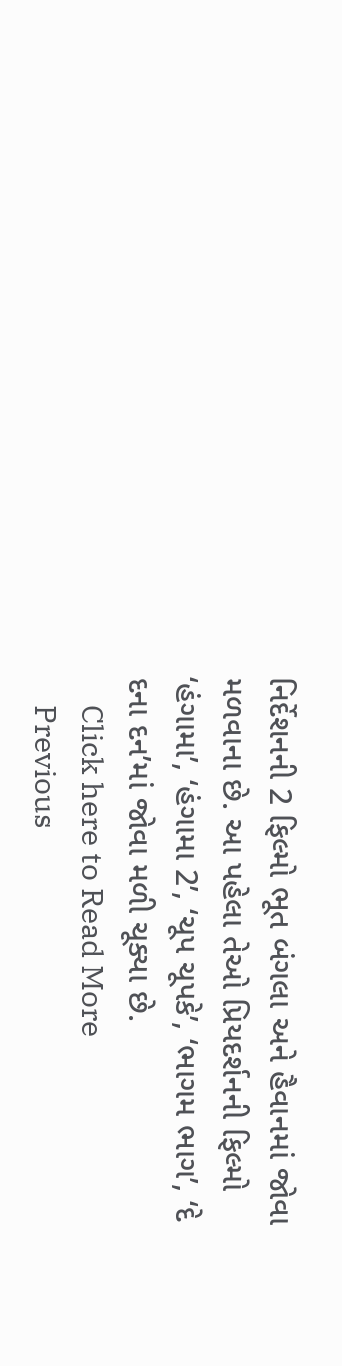નિર્દેશનની 2 ફિલ્મો ભૂત બંગલા અને હૈવાનમાં જોવા મળવાના છે. આ પહેલા તેઓ પ્રિયદર્શનની ફિલ્મો ‘હંગામા’, ‘હંગામા 2’, ‘ચૂપ ચૂપકે’, ‘ભાગમ ભાગ’, ‘દે દના દન’માં જોવા મળી ચૂક્યા છે.
    Click here to Read More
    Previous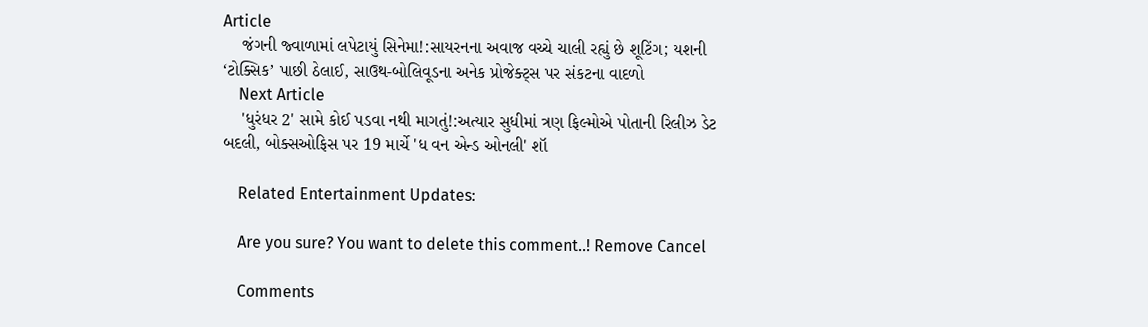Article
    જંગની જ્વાળામાં લપેટાયું સિનેમા!:સાયરનના અવાજ વચ્ચે ચાલી રહ્યું છે શૂટિંગ; યશની ‘ટોક્સિક’ પાછી ઠેલાઈ, સાઉથ-બોલિવૂડના અનેક પ્રોજેક્ટ્સ પર સંકટના વાદળો
    Next Article
    'ધુરંધર 2' સામે કોઈ પડવા નથી માગતું!:અત્યાર સુધીમાં ત્રણ ફિલ્મોએ પોતાની રિલીઝ ડેટ બદલી, બોક્સઓફિસ પર 19 માર્ચે 'ધ વન એન્ડ ઓનલી' શૉ

    Related Entertainment Updates:

    Are you sure? You want to delete this comment..! Remove Cancel

    Comments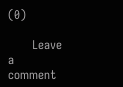(0)

      Leave a comment